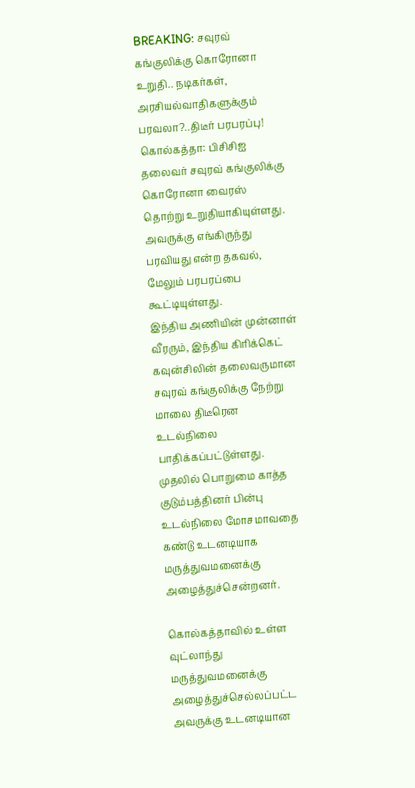BREAKING: சவுரவ் கங்குலிக்கு கொரோனா உறுதி.. நடிகர்கள், அரசியல்வாதிகளுக்கும் பரவலா?..திடீர் பரபரப்பு!
கொல்கத்தா: பிசிசிஐ தலைவர் சவுரவ் கங்குலிக்கு கொரோனா வைரஸ் தொற்று உறுதியாகியுள்ளது. அவருக்கு எங்கிருந்து பரவியது என்ற தகவல், மேலும் பரபரப்பை கூட்டியுள்ளது.
இந்திய அணியின் முன்னாள் வீரரும், இந்திய கிரிக்கெட் கவுன்சிலின் தலைவருமான சவுரவ் கங்குலிக்கு நேற்று மாலை திடீரென உடல்நிலை பாதிக்கப்பட்டுள்ளது.
முதலில் பொறுமை காத்த குடும்பத்தினர் பின்பு உடல்நிலை மோசமாவதை கண்டு உடனடியாக மருத்துவமனைக்கு அழைத்துச்சென்றனர்.

கொல்கத்தாவில் உள்ள வுட்லாந்து மருத்துவமனைக்கு அழைத்துச்செல்லப்பட்ட அவருக்கு உடனடியான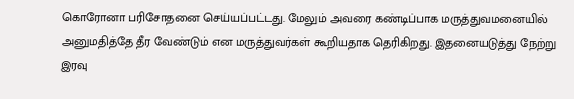கொரோனா பரிசோதனை செய்யப்பட்டது. மேலும் அவரை கண்டிப்பாக மருத்துவமனையில் அனுமதித்தே தீர வேண்டும் என மருத்துவர்கள் கூறியதாக தெரிகிறது. இதனையடுத்து நேற்று இரவு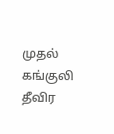முதல் கங்குலி தீவிர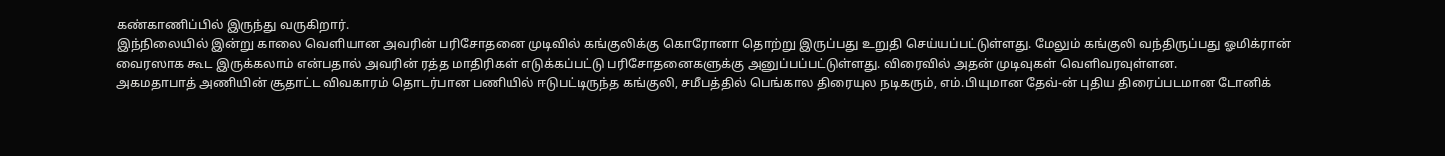கண்காணிப்பில் இருந்து வருகிறார்.
இந்நிலையில் இன்று காலை வெளியான அவரின் பரிசோதனை முடிவில் கங்குலிக்கு கொரோனா தொற்று இருப்பது உறுதி செய்யப்பட்டுள்ளது. மேலும் கங்குலி வந்திருப்பது ஓமிக்ரான் வைரஸாக கூட இருக்கலாம் என்பதால் அவரின் ரத்த மாதிரிகள் எடுக்கப்பட்டு பரிசோதனைகளுக்கு அனுப்பப்பட்டுள்ளது. விரைவில் அதன் முடிவுகள் வெளிவரவுள்ளன.
அகமதாபாத் அணியின் சூதாட்ட விவகாரம் தொடர்பான பணியில் ஈடுபட்டிருந்த கங்குலி, சமீபத்தில் பெங்கால திரையுல நடிகரும், எம்.பியுமான தேவ்-ன் புதிய திரைப்படமான டோனிக்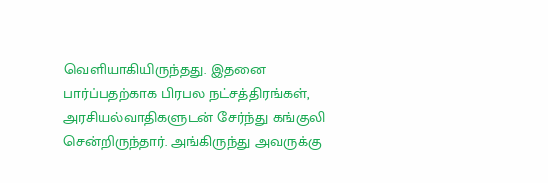வெளியாகியிருந்தது. இதனை பார்ப்பதற்காக பிரபல நட்சத்திரங்கள், அரசியல்வாதிகளுடன் சேர்ந்து கங்குலி சென்றிருந்தார். அங்கிருந்து அவருக்கு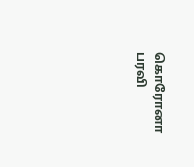கொரோனா பரவி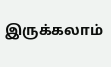இருக்கலாம்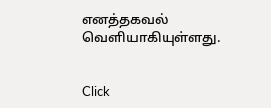எனத்தகவல் வெளியாகியுள்ளது.


Click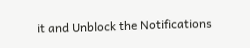it and Unblock the Notifications